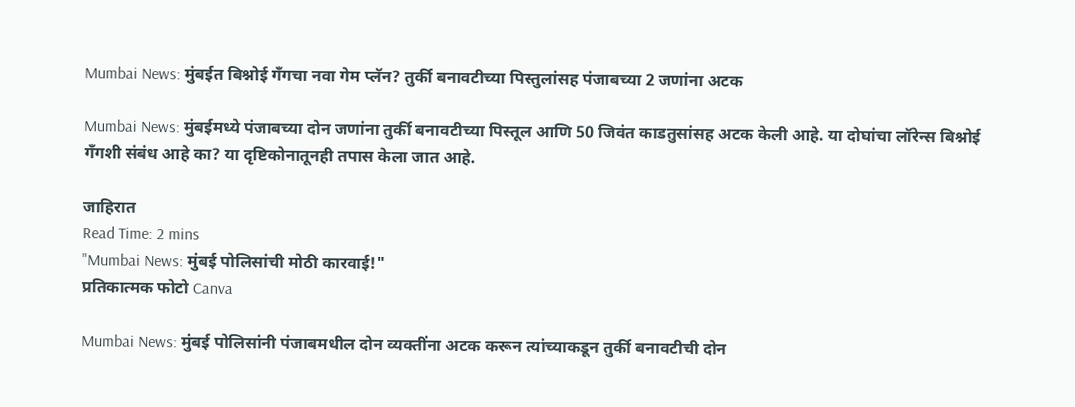Mumbai News: मुंबईत बिश्नोई गँगचा नवा गेम प्लॅन? तुर्की बनावटीच्या पिस्तुलांसह पंजाबच्या 2 जणांना अटक

Mumbai News: मुंबईमध्ये पंजाबच्या दोन जणांना तुर्की बनावटीच्या पिस्तूल आणि 50 जिवंत काडतुसांसह अटक केली आहे. या दोघांचा लॉरेन्स बिश्नोई गँगशी संबंध आहे का? या दृष्टिकोनातूनही तपास केला जात आहे.

जाहिरात
Read Time: 2 mins
"Mumbai News: मुंबई पोलिसांची मोठी कारवाई!"
प्रतिकात्मक फोटो Canva

Mumbai News: मुंबई पोलिसांनी पंजाबमधील दोन व्यक्तींना अटक करून त्यांच्याकडून तुर्की बनावटीची दोन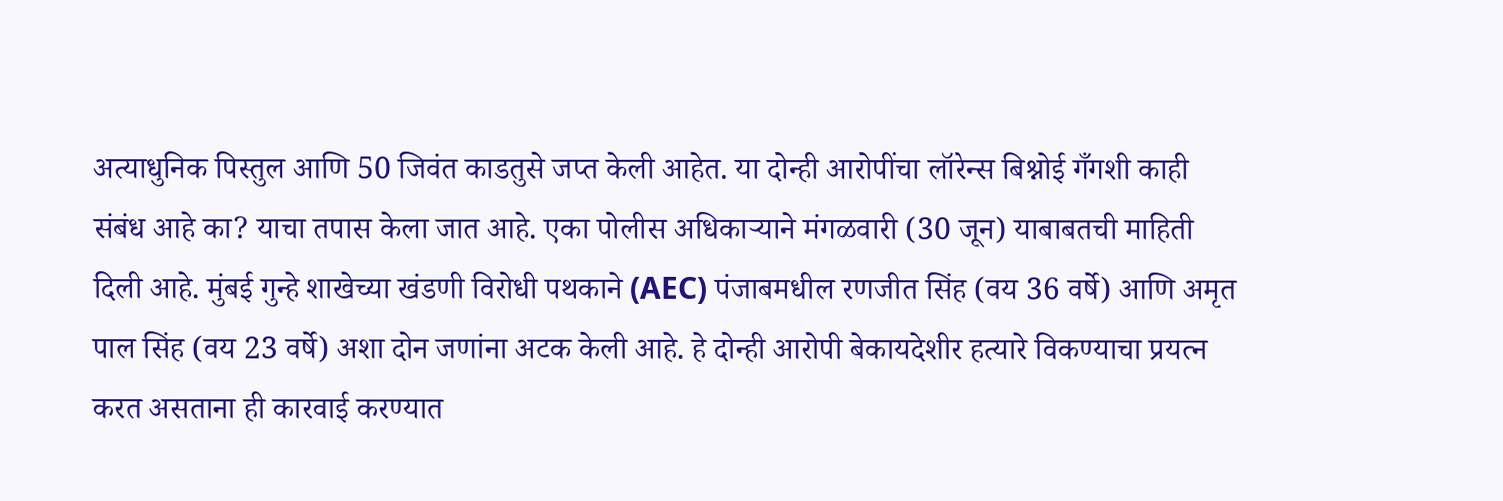अत्याधुनिक पिस्तुल आणि 50 जिवंत काडतुसे जप्त केली आहेत. या दोन्ही आरोपींचा लॉरेन्स बिश्नोई गँगशी काही संबंध आहे का? याचा तपास केला जात आहे. एका पोलीस अधिकाऱ्याने मंगळवारी (30 जून) याबाबतची माहिती दिली आहे. मुंबई गुन्हे शाखेच्या खंडणी विरोधी पथकाने (AEC) पंजाबमधील रणजीत सिंह (वय 36 वर्षे) आणि अमृत पाल सिंह (वय 23 वर्षे) अशा दोन जणांना अटक केली आहे. हे दोन्ही आरोपी बेकायदेशीर हत्यारे विकण्याचा प्रयत्न करत असताना ही कारवाई करण्यात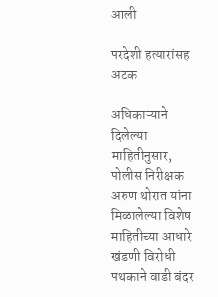आली

परदेशी हत्यारांसह अटक

अधिकाऱ्याने दिलेल्या माहितीनुसार, पोलीस निरीक्षक अरुण थोरात यांना मिळालेल्या विशेष माहितीच्या आधारे खंडणी विरोधी पथकाने वाडी बंदर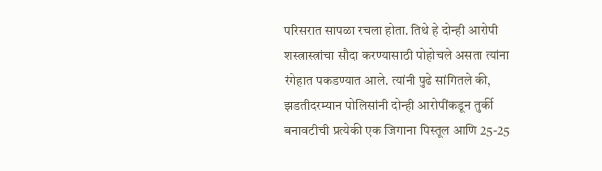परिसरात सापळा रचला होता. तिथे हे दोन्ही आरोपी शस्त्रास्त्रांचा सौदा करण्यासाठी पोहोचले असता त्यांना रंगेहात पकडण्यात आले. त्यांनी पुढे सांगितले की, झडतीदरम्यान पोलिसांनी दोन्ही आरोपींकडून तुर्की बनावटीची प्रत्येकी एक जिगाना पिस्तूल आणि 25-25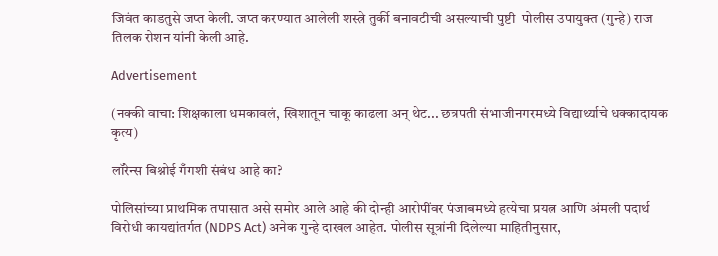जिवंत काडतुसे जप्त केली. जप्त करण्यात आलेली शस्त्रे तुर्की बनावटीची असल्याची पुष्टी  पोलीस उपायुक्त (गुन्हे) राज तिलक रोशन यांनी केली आहे.

Advertisement

(नक्की वाचा: शिक्षकाला धमकावलं, खिशातून चाकू काढला अन् थेट... छत्रपती संभाजीनगरमध्ये विद्यार्थ्याचे धक्कादायक कृत्य)

लॉरेन्स बिश्नोई गँगशी संबंध आहे का?

पोलिसांच्या प्राथमिक तपासात असे समोर आले आहे की दोन्ही आरोपींवर पंजाबमध्ये हत्येचा प्रयत्न आणि अंमली पदार्थ विरोधी कायद्यांतर्गत (NDPS Act) अनेक गुन्हे दाखल आहेत. पोलीस सूत्रांनी दिलेल्या माहितीनुसार,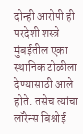दोन्ही आरोपी ही परदेशी शस्त्रे मुंबईतील एका स्थानिक टोळीला देण्यासाठी आले होते. तसेच त्यांचा लॉरेन्स बिश्नोई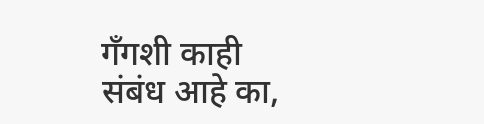गँगशी काही संबंध आहे का,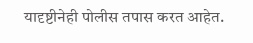यादृष्टीनेही पोलीस तपास करत आहेत.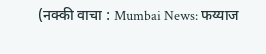(नक्की वाचा : Mumbai News: फय्याज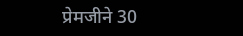प्रेमजीने 30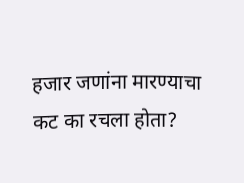हजार जणांना मारण्याचा कट का रचला होता?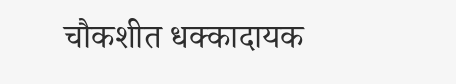चौकशीत धक्कादायक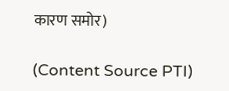कारण समोर)

(Content Source PTI)